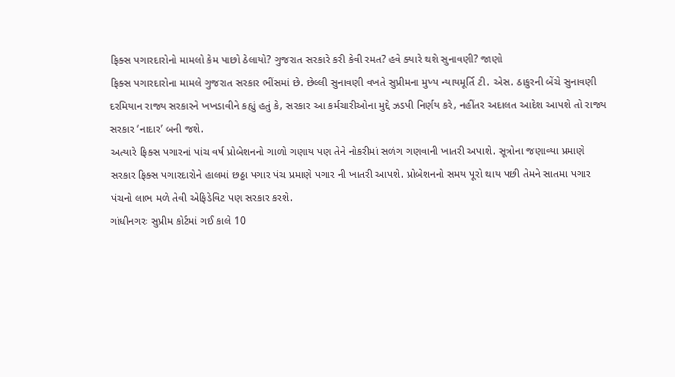ફિક્સ પગારદારોનો મામલો કેમ પાછો ઠેલાયો? ગુજરાત સરકારે કરી કેવી રમત? હવે ક્યારે થશે સુનાવણી? જાણો
ફિક્સ પગારદારોના મામલે ગુજરાત સરકાર ભીંસમાં છે. છેલ્લી સુનાવણી વખતે સુપ્રીમના મુખ્ય ન્યાયમૂર્તિ ટી. એસ. ઠાકુરની બેંચે સુનાવણી દરમિયાન રાજ્ય સરકારને ખખડાવીને કહ્યું હતું કે, સરકાર આ કર્મચારીઓના મુદ્દે ઝડપી નિર્ણય કરે, નહીંતર અદાલત આદેશ આપશે તો રાજ્ય સરકાર ‘નાદાર’ બની જશે.
અત્યારે ફિક્સ પગારનાં પાંચ વર્ષ પ્રોબેશનનો ગાળો ગણાય પણ તેને નોકરીમાં સળંગ ગણવાની ખાતરી અપાશે. સૂત્રોના જણાવ્યા પ્રમાણે સરકાર ફિક્સ પગારદારોને હાલમાં છઠ્ઠા પગાર પંચ પ્રમાણે પગાર ની ખાતરી આપશે. પ્રોબેશનનો સમય પૂરો થાય પછી તેમને સાતમા પગાર પંચનો લાભ મળે તેવી એફિડેવિટ પણ સરકાર કરશે.
ગાંધીનગરઃ સુપ્રીમ કોર્ટમાં ગઈ કાલે 10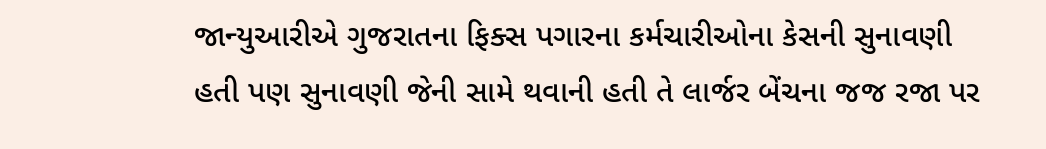જાન્યુઆરીએ ગુજરાતના ફિક્સ પગારના કર્મચારીઓના કેસની સુનાવણી હતી પણ સુનાવણી જેની સામે થવાની હતી તે લાર્જર બેંચના જજ રજા પર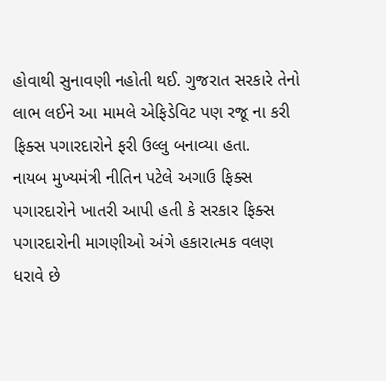હોવાથી સુનાવણી નહોતી થઈ. ગુજરાત સરકારે તેનો લાભ લઈને આ મામલે એફિડેવિટ પણ રજૂ ના કરી ફિક્સ પગારદારોને ફરી ઉલ્લુ બનાવ્યા હતા.
નાયબ મુખ્યમંત્રી નીતિન પટેલે અગાઉ ફિક્સ પગારદારોને ખાતરી આપી હતી કે સરકાર ફિક્સ પગારદારોની માગણીઓ અંગે હકારાત્મક વલણ ધરાવે છે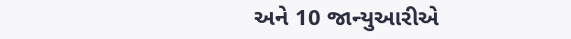અને 10 જાન્યુઆરીએ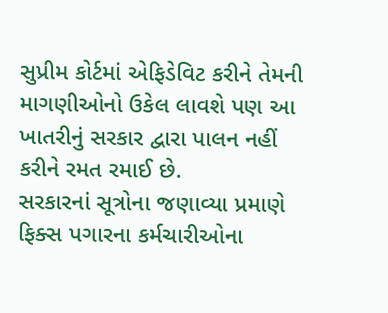સુપ્રીમ કોર્ટમાં એફિડેવિટ કરીને તેમની માગણીઓનો ઉકેલ લાવશે પણ આ ખાતરીનું સરકાર દ્વારા પાલન નહીં કરીને રમત રમાઈ છે.
સરકારનાં સૂત્રોના જણાવ્યા પ્રમાણે ફિક્સ પગારના કર્મચારીઓના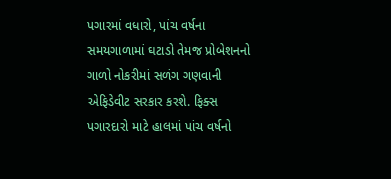પગારમાં વધારો, પાંચ વર્ષના સમયગાળામાં ઘટાડો તેમજ પ્રોબેશનનો ગાળો નોકરીમાં સળંગ ગણવાની એફિડેવીટ સરકાર કરશે. ફિક્સ પગારદારો માટે હાલમાં પાંચ વર્ષનો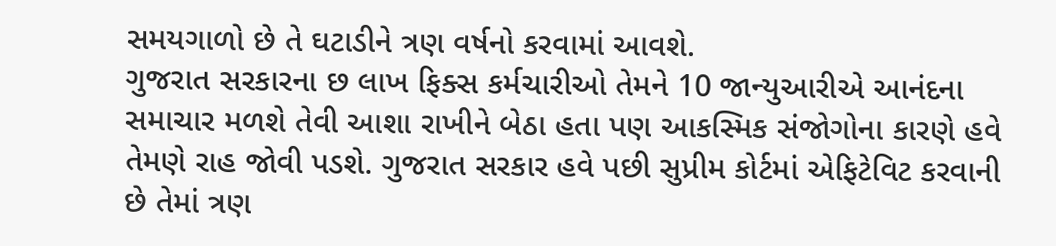સમયગાળો છે તે ઘટાડીને ત્રણ વર્ષનો કરવામાં આવશે.
ગુજરાત સરકારના છ લાખ ફિક્સ કર્મચારીઓ તેમને 10 જાન્યુઆરીએ આનંદના સમાચાર મળશે તેવી આશા રાખીને બેઠા હતા પણ આકસ્મિક સંજોગોના કારણે હવે તેમણે રાહ જોવી પડશે. ગુજરાત સરકાર હવે પછી સુપ્રીમ કોર્ટમાં એફિટેવિટ કરવાની છે તેમાં ત્રણ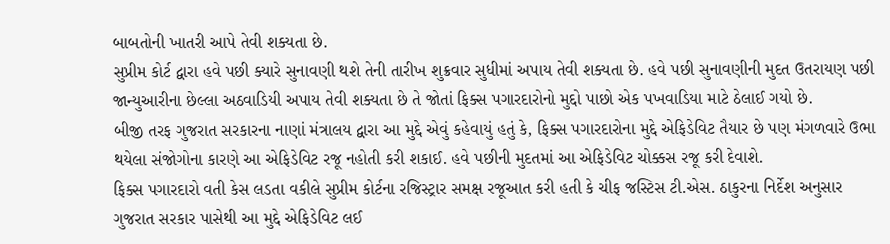બાબતોની ખાતરી આપે તેવી શક્યતા છે.
સુપ્રીમ કોર્ટ દ્વારા હવે પછી ક્યારે સુનાવણી થશે તેની તારીખ શુક્રવાર સુધીમાં અપાય તેવી શક્યતા છે. હવે પછી સુનાવણીની મુદત ઉતરાયણ પછી જાન્યુઆરીના છેલ્લા અઠવાડિયી અપાય તેવી શક્યતા છે તે જોતાં ફિક્સ પગારદારોનો મુદ્દો પાછો એક પખવાડિયા માટે ઠેલાઈ ગયો છે.
બીજી તરફ ગુજરાત સરકારના નાણાં મંત્રાલય દ્વારા આ મુદ્દે એવું કહેવાયું હતું કે, ફિક્સ પગારદારોના મુદ્દે એફિડેવિટ તૈયાર છે પણ મંગળવારે ઉભા થયેલા સંજોગોના કારણે આ એફિડેવિટ રજૂ નહોતી કરી શકાઈ. હવે પછીની મુદતમાં આ એફિડેવિટ ચોક્કસ રજૂ કરી દેવાશે.
ફિક્સ પગારદારો વતી કેસ લડતા વકીલે સુપ્રીમ કોર્ટના રજિસ્ટ્રાર સમક્ષ રજૂઆત કરી હતી કે ચીફ જસ્ટિસ ટી.એસ. ઠાકુરના નિર્દેશ અનુસાર ગુજરાત સરકાર પાસેથી આ મુદ્દે એફિડેવિટ લઈ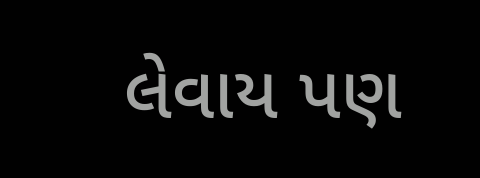લેવાય પણ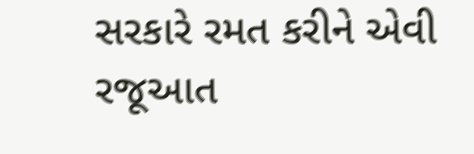સરકારે રમત કરીને એવી રજૂઆત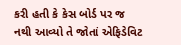કરી હતી કે કેસ બોર્ડ પર જ નથી આવ્યો તે જોતાં એફિડેવિટ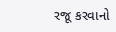રજૂ કરવાનો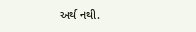અર્થ નથી.